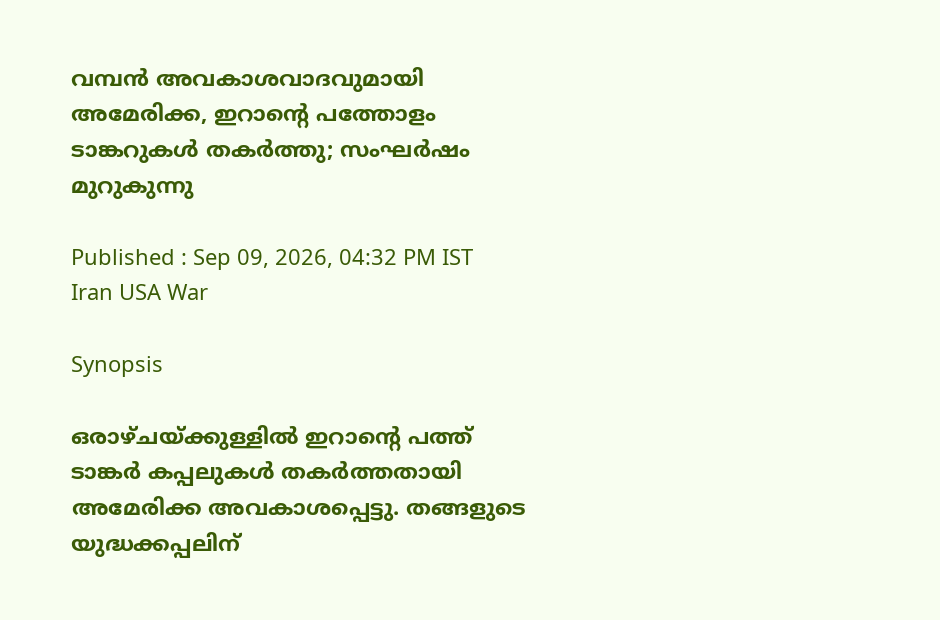വമ്പൻ അവകാശവാദവുമായി അമേരിക്ക, ഇറാന്റെ പത്തോളം ടാങ്കറുകൾ തകർത്തു; സംഘർഷം മുറുകുന്നു

Published : Sep 09, 2026, 04:32 PM IST
Iran USA War

Synopsis

ഒരാഴ്ചയ്ക്കുള്ളിൽ ഇറാന്റെ പത്ത് ടാങ്കർ കപ്പലുകൾ തകർത്തതായി അമേരിക്ക അവകാശപ്പെട്ടു. തങ്ങളുടെ യുദ്ധക്കപ്പലിന്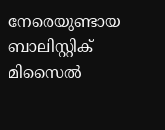നേരെയുണ്ടായ ബാലിസ്റ്റിക് മിസൈൽ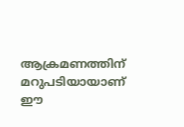ആക്രമണത്തിന് മറുപടിയായാണ് ഈ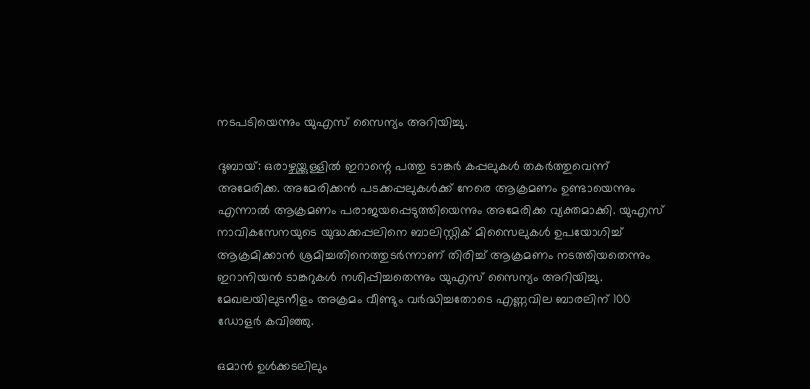നടപടിയെന്നും യുഎസ് സൈന്യം അറിയിച്ചു.

ദുബായ്: ഒരാഴ്ചയ്ക്കുള്ളിൽ ഇറാന്റെ പത്തു ടാങ്കർ കപ്പലുകൾ തകർത്തുവെന്ന് അമേരിക്ക. അമേരിക്കൻ പടക്കപ്പലുകൾക്ക് നേരെ ആക്രമണം ഉണ്ടായെന്നും എന്നാൽ ആക്രമണം പരാജയപ്പെടുത്തിയെന്നും അമേരിക്ക വ്യക്തമാക്കി. യുഎസ് നാവികസേനയുടെ യുദ്ധക്കപ്പലിനെ ബാലിസ്റ്റിക് മിസൈലുകൾ ഉപയോഗിച്ച് ആക്രമിക്കാൻ ശ്രമിച്ചതിനെത്തുടർന്നാണ് തിരിച്ച് ആക്രമണം നടത്തിയതെന്നും ഇറാനിയൻ ടാങ്കറുകൾ നശിപ്പിച്ചതെന്നും യുഎസ് സൈന്യം അറിയിച്ചു. മേഖലയിലുടനീളം അക്രമം വീണ്ടും വർദ്ധിച്ചതോടെ എണ്ണവില ബാരലിന് 100 ഡോളർ കവിഞ്ഞു.

ഒമാൻ ഉൾക്കടലിലും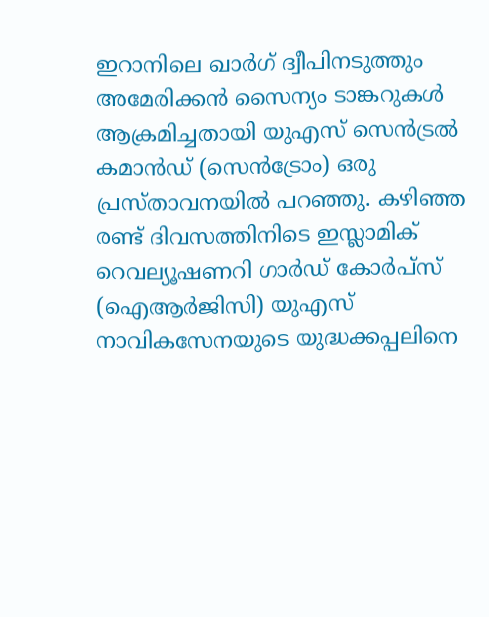ഇറാനിലെ ഖാർഗ് ദ്വീപിനടുത്തും അമേരിക്കൻ സൈന്യം ടാങ്കറുകൾ ആക്രമിച്ചതായി യുഎസ് സെൻട്രൽ കമാൻഡ് (സെൻട്രോം) ഒരു പ്രസ്താവനയിൽ പറഞ്ഞു. കഴിഞ്ഞ രണ്ട് ദിവസത്തിനിടെ ഇസ്ലാമിക് റെവല്യൂഷണറി ഗാർഡ് കോർപ്സ് (ഐആർജിസി) യുഎസ് നാവികസേനയുടെ യുദ്ധക്കപ്പലിനെ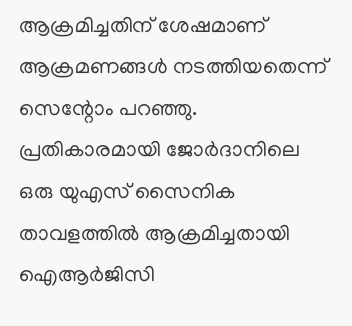ആക്രമിച്ചതിന് ശേഷമാണ് ആക്രമണങ്ങൾ നടത്തിയതെന്ന് സെന്റോം പറഞ്ഞു. പ്രതികാരമായി ജോർദാനിലെ ഒരു യുഎസ് സൈനിക താവളത്തിൽ ആക്രമിച്ചതായി ഐആർജിസി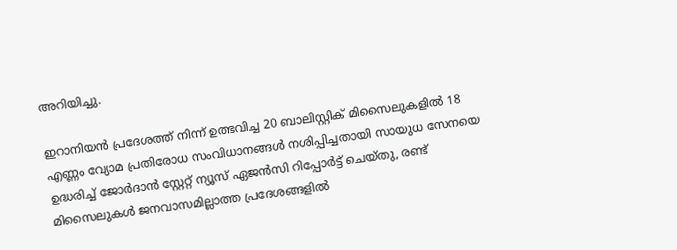അറിയിച്ചു.

ഇറാനിയൻ പ്രദേശത്ത് നിന്ന് ഉത്ഭവിച്ച 20 ബാലിസ്റ്റിക് മിസൈലുകളിൽ 18 എണ്ണം വ്യോമ പ്രതിരോധ സംവിധാനങ്ങൾ നശിപ്പിച്ചതായി സായുധ സേനയെ ഉദ്ധരിച്ച് ജോർദാൻ സ്റ്റേറ്റ് ന്യൂസ് ഏജൻസി റിപ്പോർട്ട് ചെയ്തു, രണ്ട് മിസൈലുകൾ ജനവാസമില്ലാത്ത പ്രദേശങ്ങളിൽ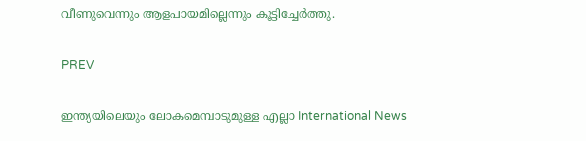വീണുവെന്നും ആളപായമില്ലെന്നും കൂട്ടിച്ചേർത്തു.

PREV

ഇന്ത്യയിലെയും ലോകമെമ്പാടുമുള്ള എല്ലാ International News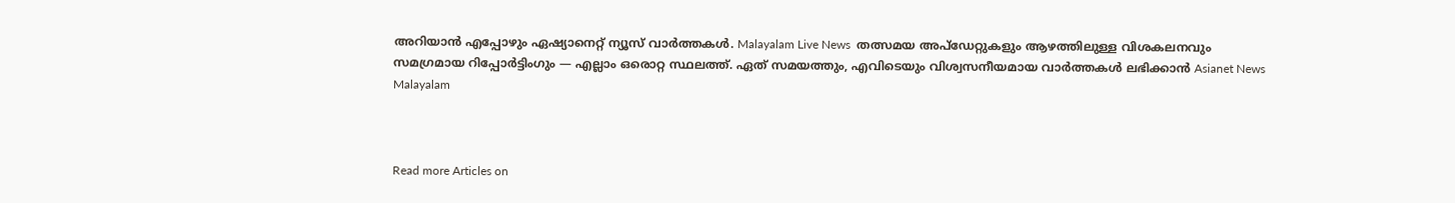അറിയാൻ എപ്പോഴും ഏഷ്യാനെറ്റ് ന്യൂസ് വാർത്തകൾ. Malayalam Live News  തത്സമയ അപ്‌ഡേറ്റുകളും ആഴത്തിലുള്ള വിശകലനവും സമഗ്രമായ റിപ്പോർട്ടിംഗും — എല്ലാം ഒരൊറ്റ സ്ഥലത്ത്. ഏത് സമയത്തും, എവിടെയും വിശ്വസനീയമായ വാർത്തകൾ ലഭിക്കാൻ Asianet News Malayalam



Read more Articles on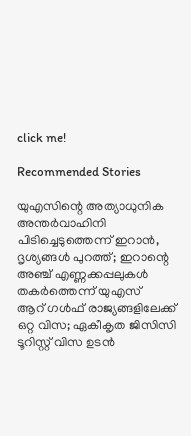click me!

Recommended Stories

യുഎസിന്റെ അത്യാധുനിക അന്തർവാഹിനി പിടിച്ചെടുത്തെന്ന് ഇറാൻ, ദൃശ്യങ്ങൾ പുറത്ത്; ഇറാന്റെ അഞ്ച് എണ്ണക്കപ്പലുകൾ തകർത്തെന്ന് യുഎസ്
ആറ് ഗൾഫ് രാജ്യങ്ങളിലേക്ക് ഒറ്റ വിസ; ഏകീകൃത ജിസിസി ടൂറിസ്റ്റ് വിസ ഉടൻ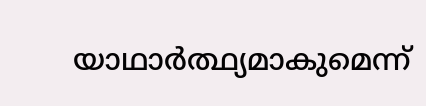യാഥാർത്ഥ്യമാകുമെന്ന്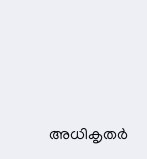അധികൃതർ